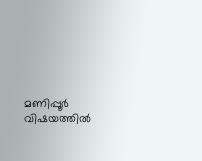മണിപ്പൂര്‍ വിഷയത്തില്‍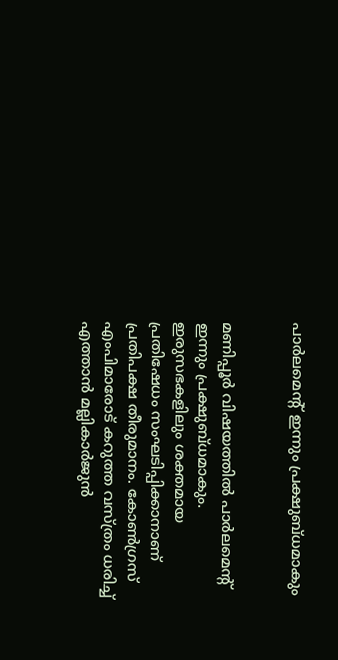പാര്‍ലമെന്റ് ഇന്നും പ്രക്ഷുബ്ധമാകും


മണിപ്പൂര്‍ വിഷയത്തില്‍ പാര്‍ലമെന്റ് ഇന്നും പ്രക്ഷുബ്ധമാകും. ഇരുസഭകളിലും ശക്തമായ പ്രതിഷേധം സംഘടിപ്പിക്കാനാണ് പ്രതിപക്ഷ തീരുമാനം. കോണ്‍ഗ്രസ് എംപിമാരോട് കറുത്ത വസ്ത്രം ധരിച്ച് എത്താന്‍ മല്ലികാര്‍ജുന്‍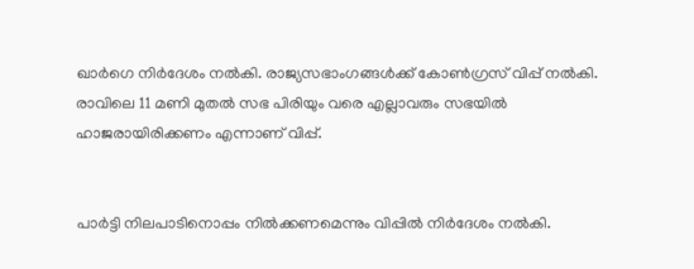ഖാര്‍ഗെ നിര്‍ദേശം നല്‍കി. രാജ്യസഭാംഗങ്ങള്‍ക്ക് കോണ്‍ഗ്രസ് വിപ്പ് നല്‍കി. രാവിലെ 11 മണി മുതല്‍ സഭ പിരിയും വരെ എല്ലാവരും സഭയില്‍ ഹാജരായിരിക്കണം എന്നാണ് വിപ്പ്.


പാര്‍ട്ടി നിലപാടിനൊപ്പം നില്‍ക്കണമെന്നും വിപ്പില്‍ നിര്‍ദേശം നല്‍കി.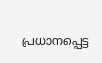പ്രധാനപ്പെട്ട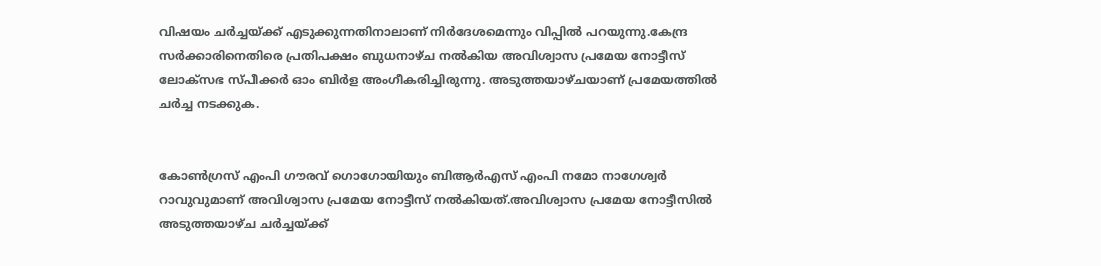വിഷയം ചര്‍ച്ചയ്ക്ക് എടുക്കുന്നതിനാലാണ് നിര്‍ദേശമെന്നും വിപ്പില്‍ പറയുന്നു.കേന്ദ്ര സര്‍ക്കാരിനെതിരെ പ്രതിപക്ഷം ബുധനാഴ്ച നല്‍കിയ അവിശ്വാസ പ്രമേയ നോട്ടീസ് ലോക്‌സഭ സ്പീക്കര്‍ ഓം ബിര്‍ള അംഗീകരിച്ചിരുന്നു. അടുത്തയാഴ്ചയാണ് പ്രമേയത്തില്‍ ചര്‍ച്ച നടക്കുക.


കോണ്‍ഗ്രസ് എംപി ഗൗരവ് ഗൊഗോയിയും ബിആര്‍എസ് എംപി നമോ നാഗേശ്വര്‍ റാവുവുമാണ് അവിശ്വാസ പ്രമേയ നോട്ടീസ് നല്‍കിയത്.അവിശ്വാസ പ്രമേയ നോട്ടീസില്‍ അടുത്തയാഴ്ച ചര്‍ച്ചയ്ക്ക്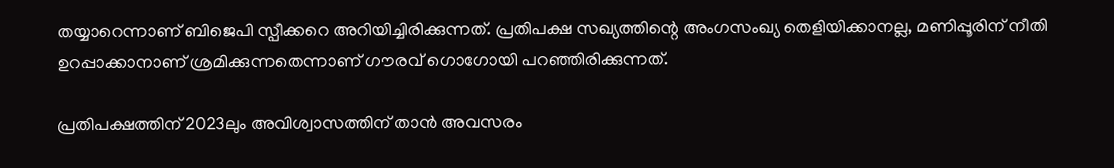തയ്യാറെന്നാണ് ബിജെപി സ്പീക്കറെ അറിയിച്ചിരിക്കുന്നത്. പ്രതിപക്ഷ സഖ്യത്തിന്റെ അംഗസംഖ്യ തെളിയിക്കാനല്ല, മണിപ്പൂരിന് നീതി ഉറപ്പാക്കാനാണ് ശ്രമിക്കുന്നതെന്നാണ് ഗൗരവ് ഗൊഗോയി പറഞ്ഞിരിക്കുന്നത്.

പ്രതിപക്ഷത്തിന് 2023ലും അവിശ്വാസത്തിന് താന്‍ അവസരം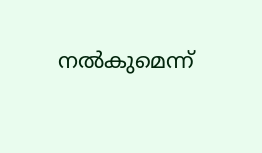നല്‍കുമെന്ന്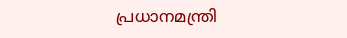പ്രധാനമന്ത്രി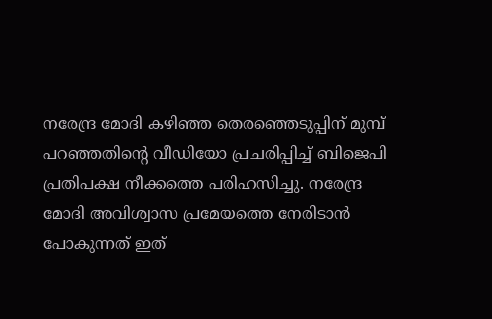നരേന്ദ്ര മോദി കഴിഞ്ഞ തെരഞ്ഞെടുപ്പിന് മുമ്പ് പറഞ്ഞതിന്റെ വീഡിയോ പ്രചരിപ്പിച്ച് ബിജെപി പ്രതിപക്ഷ നീക്കത്തെ പരിഹസിച്ചു. നരേന്ദ്ര മോദി അവിശ്വാസ പ്രമേയത്തെ നേരിടാന്‍ പോകുന്നത് ഇത്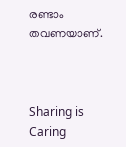രണ്ടാം തവണയാണ്.



Sharing is Caring